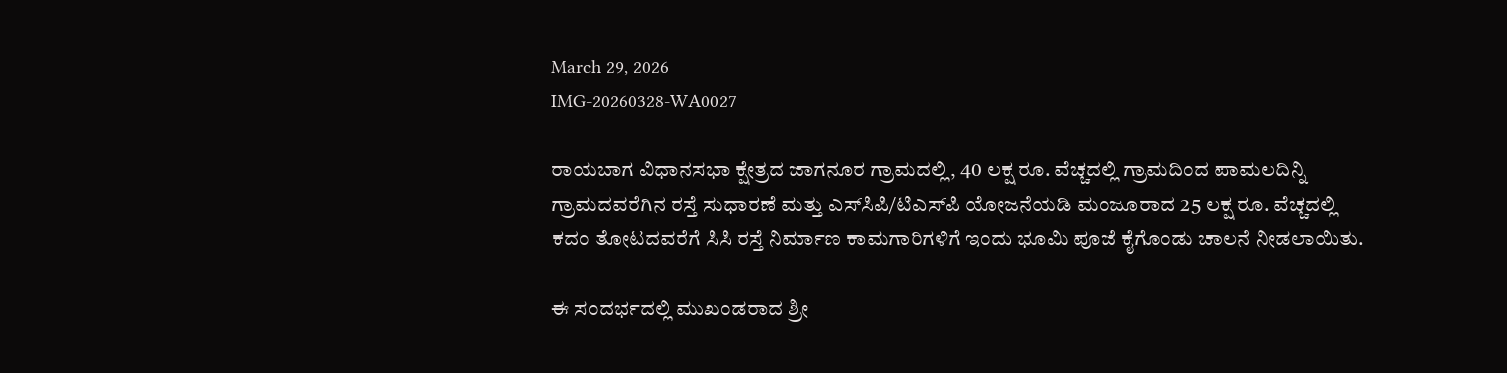March 29, 2026
IMG-20260328-WA0027

ರಾಯಬಾಗ ವಿಧಾನಸಭಾ ಕ್ಷೇತ್ರದ ಜಾಗನೂರ ಗ್ರಾಮದಲ್ಲಿ, 40 ಲಕ್ಷ ರೂ. ವೆಚ್ಚದಲ್ಲಿ ಗ್ರಾಮದಿಂದ ಪಾಮಲದಿನ್ನಿ ಗ್ರಾಮದವರೆಗಿನ ರಸ್ತೆ ಸುಧಾರಣೆ ಮತ್ತು ಎಸ್‌ಸಿಪಿ/ಟಿಎಸ್‌ಪಿ ಯೋಜನೆಯಡಿ ಮಂಜೂರಾದ 25 ಲಕ್ಷ ರೂ. ವೆಚ್ಚದಲ್ಲಿ ಕದಂ ತೋಟದವರೆಗೆ ಸಿಸಿ ರಸ್ತೆ ನಿರ್ಮಾಣ ಕಾಮಗಾರಿಗಳಿಗೆ ಇಂದು ಭೂಮಿ ಪೂಜೆ ಕೈಗೊಂಡು ಚಾಲನೆ ನೀಡಲಾಯಿತು.

ಈ ಸಂದರ್ಭದಲ್ಲಿ ಮುಖಂಡರಾದ ಶ್ರೀ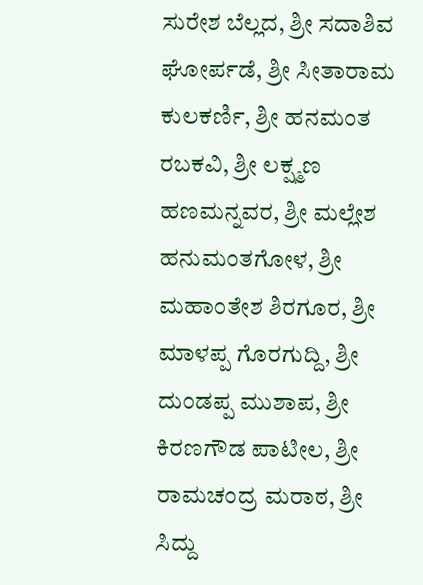ಸುರೇಶ ಬೆಲ್ಲದ, ಶ್ರೀ ಸದಾಶಿವ ಘೋರ್ಪಡೆ, ಶ್ರೀ ಸೀತಾರಾಮ ಕುಲಕರ್ಣಿ, ಶ್ರೀ ಹನಮಂತ ರಬಕವಿ, ಶ್ರೀ ಲಕ್ಷ್ಮಣ ಹಣಮನ್ನವರ, ಶ್ರೀ ಮಲ್ಲೇಶ ಹನುಮಂತಗೋಳ, ಶ್ರೀ ಮಹಾಂತೇಶ ಶಿರಗೂರ, ಶ್ರೀ ಮಾಳಪ್ಪ ಗೊರಗುದ್ದಿ, ಶ್ರೀ ದುಂಡಪ್ಪ ಮುಶಾಪ, ಶ್ರೀ ಕಿರಣಗೌಡ ಪಾಟೀಲ, ಶ್ರೀ ರಾಮಚಂದ್ರ ಮರಾಠ, ಶ್ರೀ ಸಿದ್ದು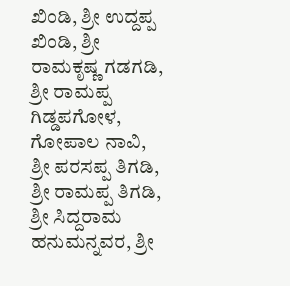ಖಿಂಡಿ, ಶ್ರೀ ಉದ್ದಪ್ಪ ಖಿಂಡಿ, ಶ್ರೀ ರಾಮಕೃಷ್ಣ ಗಡಗಡಿ, ಶ್ರೀ ರಾಮಪ್ಪ ಗಿಡ್ಡಪಗೋಳ, ಗೋಪಾಲ ನಾವಿ, ಶ್ರೀ ಪರಸಪ್ಪ ತಿಗಡಿ, ಶ್ರೀ ರಾಮಪ್ಪ ತಿಗಡಿ, ಶ್ರೀ ಸಿದ್ದರಾಮ ಹನುಮನ್ನವರ, ಶ್ರೀ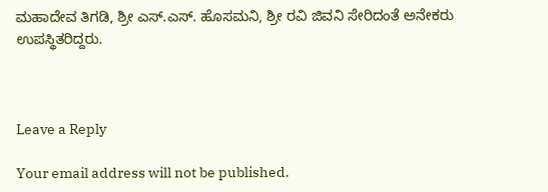ಮಹಾದೇವ ತಿಗಡಿ, ಶ್ರೀ ಎಸ್.ಎಸ್. ಹೊಸಮನಿ, ಶ್ರೀ ರವಿ ಜಿವನಿ ಸೇರಿದಂತೆ ಅನೇಕರು ಉಪಸ್ಥಿತರಿದ್ದರು.



Leave a Reply

Your email address will not be published.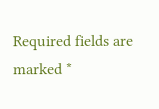Required fields are marked *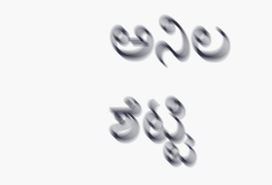ಅನಿಲ ಶೆಟ್ಟಿ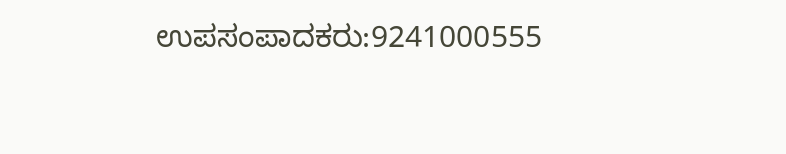ಉಪಸಂಪಾದಕರು:9241000555